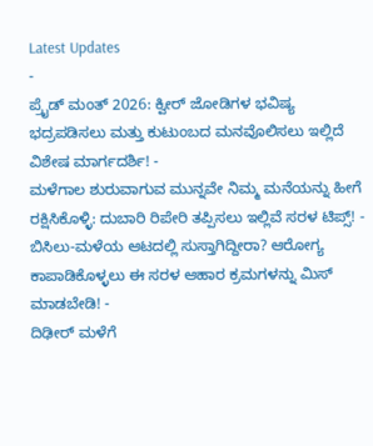Latest Updates
-
ಪ್ರೈಡ್ ಮಂತ್ 2026: ಕ್ವೀರ್ ಜೋಡಿಗಳ ಭವಿಷ್ಯ ಭದ್ರಪಡಿಸಲು ಮತ್ತು ಕುಟುಂಬದ ಮನವೊಲಿಸಲು ಇಲ್ಲಿದೆ ವಿಶೇಷ ಮಾರ್ಗದರ್ಶಿ! -
ಮಳೆಗಾಲ ಶುರುವಾಗುವ ಮುನ್ನವೇ ನಿಮ್ಮ ಮನೆಯನ್ನು ಹೀಗೆ ರಕ್ಷಿಸಿಕೊಳ್ಳಿ: ದುಬಾರಿ ರಿಪೇರಿ ತಪ್ಪಿಸಲು ಇಲ್ಲಿವೆ ಸರಳ ಟಿಪ್ಸ್! -
ಬಿಸಿಲು-ಮಳೆಯ ಆಟದಲ್ಲಿ ಸುಸ್ತಾಗಿದ್ದೀರಾ? ಆರೋಗ್ಯ ಕಾಪಾಡಿಕೊಳ್ಳಲು ಈ ಸರಳ ಆಹಾರ ಕ್ರಮಗಳನ್ನು ಮಿಸ್ ಮಾಡಬೇಡಿ! -
ದಿಢೀರ್ ಮಳೆಗೆ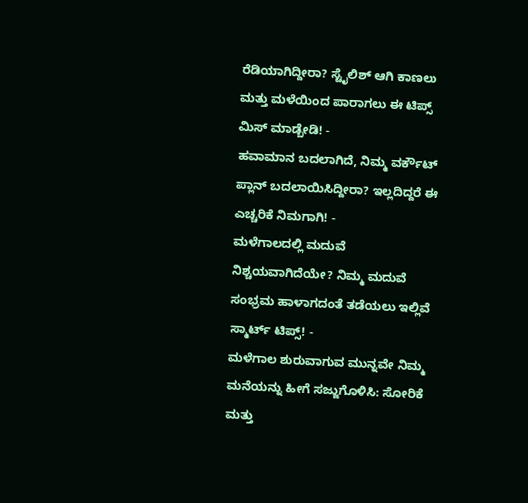ರೆಡಿಯಾಗಿದ್ದೀರಾ? ಸ್ಟೈಲಿಶ್ ಆಗಿ ಕಾಣಲು ಮತ್ತು ಮಳೆಯಿಂದ ಪಾರಾಗಲು ಈ ಟಿಪ್ಸ್ ಮಿಸ್ ಮಾಡ್ಬೇಡಿ! -
ಹವಾಮಾನ ಬದಲಾಗಿದೆ, ನಿಮ್ಮ ವರ್ಕೌಟ್ ಪ್ಲಾನ್ ಬದಲಾಯಿಸಿದ್ದೀರಾ? ಇಲ್ಲದಿದ್ದರೆ ಈ ಎಚ್ಚರಿಕೆ ನಿಮಗಾಗಿ! -
ಮಳೆಗಾಲದಲ್ಲಿ ಮದುವೆ ನಿಶ್ಚಯವಾಗಿದೆಯೇ? ನಿಮ್ಮ ಮದುವೆ ಸಂಭ್ರಮ ಹಾಳಾಗದಂತೆ ತಡೆಯಲು ಇಲ್ಲಿವೆ ಸ್ಮಾರ್ಟ್ ಟಿಪ್ಸ್! -
ಮಳೆಗಾಲ ಶುರುವಾಗುವ ಮುನ್ನವೇ ನಿಮ್ಮ ಮನೆಯನ್ನು ಹೀಗೆ ಸಜ್ಜುಗೊಳಿಸಿ: ಸೋರಿಕೆ ಮತ್ತು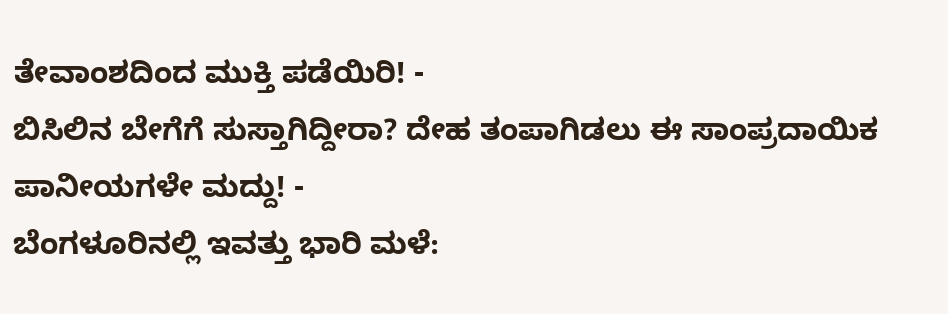ತೇವಾಂಶದಿಂದ ಮುಕ್ತಿ ಪಡೆಯಿರಿ! -
ಬಿಸಿಲಿನ ಬೇಗೆಗೆ ಸುಸ್ತಾಗಿದ್ದೀರಾ? ದೇಹ ತಂಪಾಗಿಡಲು ಈ ಸಾಂಪ್ರದಾಯಿಕ ಪಾನೀಯಗಳೇ ಮದ್ದು! -
ಬೆಂಗಳೂರಿನಲ್ಲಿ ಇವತ್ತು ಭಾರಿ ಮಳೆ: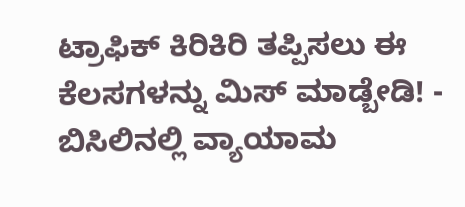ಟ್ರಾಫಿಕ್ ಕಿರಿಕಿರಿ ತಪ್ಪಿಸಲು ಈ ಕೆಲಸಗಳನ್ನು ಮಿಸ್ ಮಾಡ್ಬೇಡಿ! -
ಬಿಸಿಲಿನಲ್ಲಿ ವ್ಯಾಯಾಮ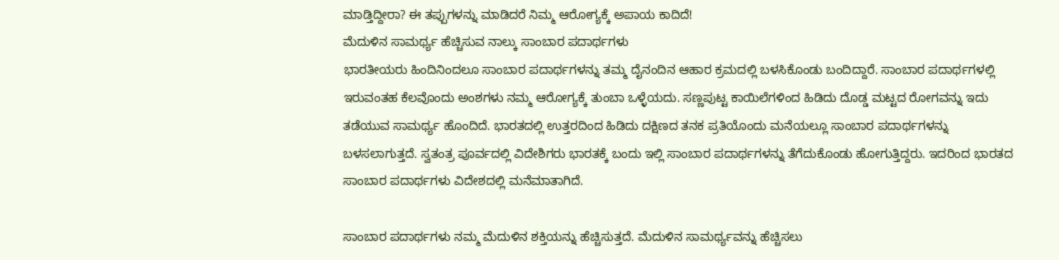ಮಾಡ್ತಿದ್ದೀರಾ? ಈ ತಪ್ಪುಗಳನ್ನು ಮಾಡಿದರೆ ನಿಮ್ಮ ಆರೋಗ್ಯಕ್ಕೆ ಅಪಾಯ ಕಾದಿದೆ!
ಮೆದುಳಿನ ಸಾಮರ್ಥ್ಯ ಹೆಚ್ಚಿಸುವ ನಾಲ್ಕು ಸಾಂಬಾರ ಪದಾರ್ಥಗಳು
ಭಾರತೀಯರು ಹಿಂದಿನಿಂದಲೂ ಸಾಂಬಾರ ಪದಾರ್ಥಗಳನ್ನು ತಮ್ಮ ದೈನಂದಿನ ಆಹಾರ ಕ್ರಮದಲ್ಲಿ ಬಳಸಿಕೊಂಡು ಬಂದಿದ್ದಾರೆ. ಸಾಂಬಾರ ಪದಾರ್ಥಗಳಲ್ಲಿ ಇರುವಂತಹ ಕೆಲವೊಂದು ಅಂಶಗಳು ನಮ್ಮ ಆರೋಗ್ಯಕ್ಕೆ ತುಂಬಾ ಒಳ್ಳೆಯದು. ಸಣ್ಣಪುಟ್ಟ ಕಾಯಿಲೆಗಳಿಂದ ಹಿಡಿದು ದೊಡ್ಡ ಮಟ್ಟದ ರೋಗವನ್ನು ಇದು ತಡೆಯುವ ಸಾಮರ್ಥ್ಯ ಹೊಂದಿದೆ. ಭಾರತದಲ್ಲಿ ಉತ್ತರದಿಂದ ಹಿಡಿದು ದಕ್ಷಿಣದ ತನಕ ಪ್ರತಿಯೊಂದು ಮನೆಯಲ್ಲೂ ಸಾಂಬಾರ ಪದಾರ್ಥಗಳನ್ನು ಬಳಸಲಾಗುತ್ತದೆ. ಸ್ವತಂತ್ರ ಪೂರ್ವದಲ್ಲಿ ವಿದೇಶಿಗರು ಭಾರತಕ್ಕೆ ಬಂದು ಇಲ್ಲಿ ಸಾಂಬಾರ ಪದಾರ್ಥಗಳನ್ನು ತೆಗೆದುಕೊಂಡು ಹೋಗುತ್ತಿದ್ದರು. ಇದರಿಂದ ಭಾರತದ ಸಾಂಬಾರ ಪದಾರ್ಥಗಳು ವಿದೇಶದಲ್ಲಿ ಮನೆಮಾತಾಗಿದೆ.

ಸಾಂಬಾರ ಪದಾರ್ಥಗಳು ನಮ್ಮ ಮೆದುಳಿನ ಶಕ್ತಿಯನ್ನು ಹೆಚ್ಚಿಸುತ್ತದೆ. ಮೆದುಳಿನ ಸಾಮರ್ಥ್ಯವನ್ನು ಹೆಚ್ಚಿಸಲು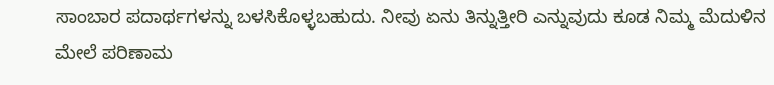ಸಾಂಬಾರ ಪದಾರ್ಥಗಳನ್ನು ಬಳಸಿಕೊಳ್ಳಬಹುದು. ನೀವು ಏನು ತಿನ್ನುತ್ತೀರಿ ಎನ್ನುವುದು ಕೂಡ ನಿಮ್ಮ ಮೆದುಳಿನ ಮೇಲೆ ಪರಿಣಾಮ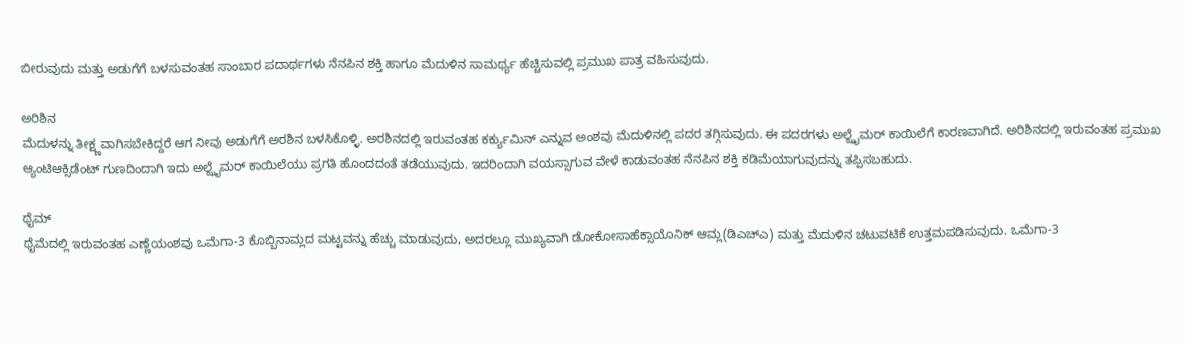ಬೀರುವುದು ಮತ್ತು ಅಡುಗೆಗೆ ಬಳಸುವಂತಹ ಸಾಂಬಾರ ಪದಾರ್ಥಗಳು ನೆನಪಿನ ಶಕ್ತಿ ಹಾಗೂ ಮೆದುಳಿನ ಸಾಮರ್ಥ್ಯ ಹೆಚ್ಚಿಸುವಲ್ಲಿ ಪ್ರಮುಖ ಪಾತ್ರ ವಹಿಸುವುದು.

ಅರಿಶಿನ
ಮೆದುಳನ್ನು ತೀಕ್ಷ್ಣವಾಗಿಸಬೇಕಿದ್ದರೆ ಆಗ ನೀವು ಅಡುಗೆಗೆ ಅರಶಿನ ಬಳಸಿಕೊಳ್ಳಿ. ಅರಶಿನದಲ್ಲಿ ಇರುವಂತಹ ಕರ್ಕ್ಯುಮಿನ್ ಎನ್ನುವ ಅಂಶವು ಮೆದುಳಿನಲ್ಲಿ ಪದರ ತಗ್ಗಿಸುವುದು. ಈ ಪದರಗಳು ಅಲ್ಝೈಮರ್ ಕಾಯಿಲೆಗೆ ಕಾರಣವಾಗಿದೆ. ಅರಿಶಿನದಲ್ಲಿ ಇರುವಂತಹ ಪ್ರಮುಖ ಆ್ಯಂಟಿಆಕ್ಸಿಡೆಂಟ್ ಗುಣದಿಂದಾಗಿ ಇದು ಅಲ್ಝೈಮರ್ ಕಾಯಿಲೆಯು ಪ್ರಗತಿ ಹೊಂದದಂತೆ ತಡೆಯುವುದು. ಇದರಿಂದಾಗಿ ವಯಸ್ಸಾಗುವ ವೇಳೆ ಕಾಡುವಂತಹ ನೆನಪಿನ ಶಕ್ತಿ ಕಡಿಮೆಯಾಗುವುದನ್ನು ತಪ್ಪಿಸಬಹುದು.

ಥೈಮ್
ಥೈಮೆದಲ್ಲಿ ಇರುವಂತಹ ಎಣ್ಣೆಯಂಶವು ಒಮೆಗಾ-3 ಕೊಬ್ಬಿನಾಮ್ಲದ ಮಟ್ಟವನ್ನು ಹೆಚ್ಚು ಮಾಡುವುದು, ಅದರಲ್ಲೂ ಮುಖ್ಯವಾಗಿ ಡೋಕೋಸಾಹೆಕ್ಸಾಯೊನಿಕ್ ಆಮ್ಲ(ಡಿಎಚ್ಎ) ಮತ್ತು ಮೆದುಳಿನ ಚಟುವಟಿಕೆ ಉತ್ತಮಪಡಿಸುವುದು. ಒಮೆಗಾ-3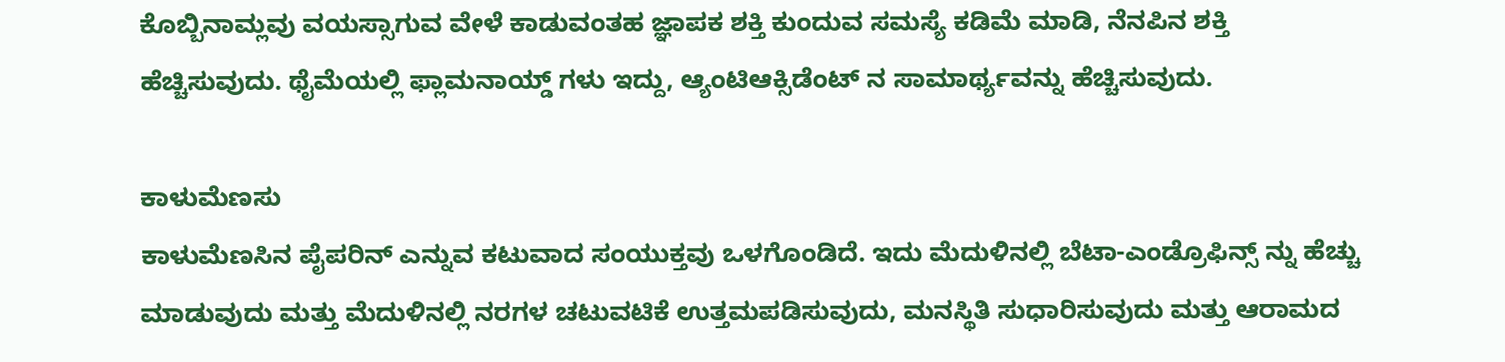ಕೊಬ್ಬಿನಾಮ್ಲವು ವಯಸ್ಸಾಗುವ ವೇಳೆ ಕಾಡುವಂತಹ ಜ್ಞಾಪಕ ಶಕ್ತಿ ಕುಂದುವ ಸಮಸ್ಯೆ ಕಡಿಮೆ ಮಾಡಿ, ನೆನಪಿನ ಶಕ್ತಿ ಹೆಚ್ಚಿಸುವುದು. ಥೈಮೆಯಲ್ಲಿ ಫ್ಲಾಮನಾಯ್ಡ್ ಗಳು ಇದ್ದು, ಆ್ಯಂಟಿಆಕ್ಸಿಡೆಂಟ್ ನ ಸಾಮಾರ್ಥ್ಯವನ್ನು ಹೆಚ್ಚಿಸುವುದು.

ಕಾಳುಮೆಣಸು
ಕಾಳುಮೆಣಸಿನ ಪೈಪರಿನ್ ಎನ್ನುವ ಕಟುವಾದ ಸಂಯುಕ್ತವು ಒಳಗೊಂಡಿದೆ. ಇದು ಮೆದುಳಿನಲ್ಲಿ ಬೆಟಾ-ಎಂಡ್ರೊಫಿನ್ಸ್ ನ್ನು ಹೆಚ್ಚು ಮಾಡುವುದು ಮತ್ತು ಮೆದುಳಿನಲ್ಲಿ ನರಗಳ ಚಟುವಟಿಕೆ ಉತ್ತಮಪಡಿಸುವುದು, ಮನಸ್ಥಿತಿ ಸುಧಾರಿಸುವುದು ಮತ್ತು ಆರಾಮದ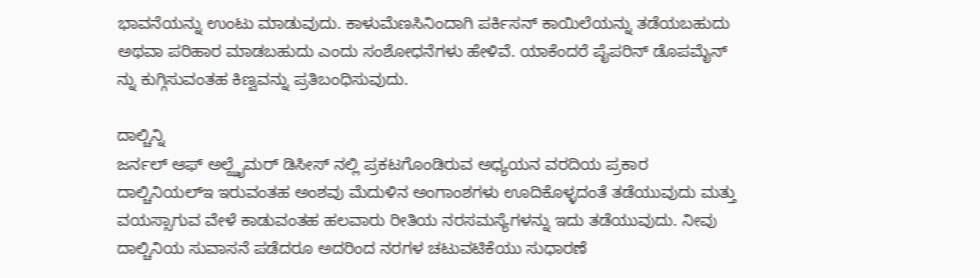ಭಾವನೆಯನ್ನು ಉಂಟು ಮಾಡುವುದು. ಕಾಳುಮೆಣಸಿನಿಂದಾಗಿ ಪರ್ಕಿಸನ್ ಕಾಯಿಲೆಯನ್ನು ತಡೆಯಬಹುದು ಅಥವಾ ಪರಿಹಾರ ಮಾಡಬಹುದು ಎಂದು ಸಂಶೋಧನೆಗಳು ಹೇಳಿವೆ. ಯಾಕೆಂದರೆ ಪೈಪರಿನ್ ಡೊಪಮೈನ್ ನ್ನು ಕುಗ್ಗಿಸುವಂತಹ ಕಿಣ್ವವನ್ನು ಪ್ರತಿಬಂಧಿಸುವುದು.

ದಾಲ್ಚಿನ್ನಿ
ಜರ್ನಲ್ ಆಫ್ ಅಲ್ಝೈಮರ್ ಡಿಸೀಸ್ ನಲ್ಲಿ ಪ್ರಕಟಗೊಂಡಿರುವ ಅಧ್ಯಯನ ವರದಿಯ ಪ್ರಕಾರ ದಾಲ್ಚಿನಿಯಲ್ಇ ಇರುವಂತಹ ಅಂಶವು ಮೆದುಳಿನ ಅಂಗಾಂಶಗಳು ಊದಿಕೊಳ್ಳದಂತೆ ತಡೆಯುವುದು ಮತ್ತು ವಯಸ್ಸಾಗುವ ವೇಳೆ ಕಾಡುವಂತಹ ಹಲವಾರು ರೀತಿಯ ನರಸಮಸ್ಯೆಗಳನ್ನು ಇದು ತಡೆಯುವುದು. ನೀವು ದಾಲ್ಚಿನಿಯ ಸುವಾಸನೆ ಪಡೆದರೂ ಅದರಿಂದ ನರಗಳ ಚಟುವಟಿಕೆಯು ಸುಧಾರಣೆ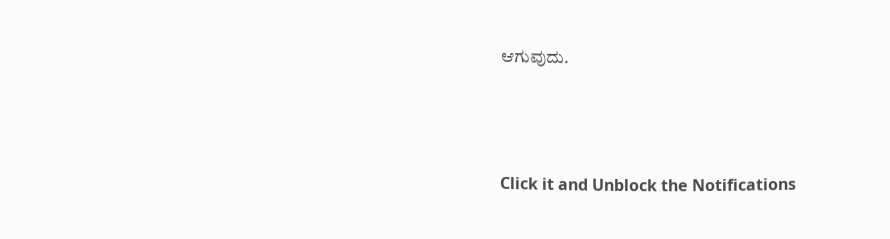ಆಗುವುದು.



Click it and Unblock the Notifications